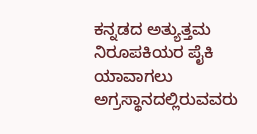ಕನ್ನಡದ ಅತ್ಯುತ್ತಮ ನಿರೂಪಕಿಯರ ಪೈಕಿ ಯಾವಾಗಲು ಅಗ್ರಸ್ಥಾನದಲ್ಲಿರುವವರು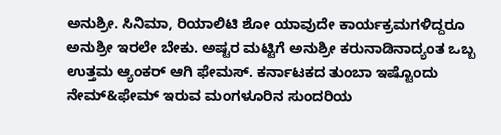ಅನುಶ್ರೀ. ಸಿನಿಮಾ, ರಿಯಾಲಿಟಿ ಶೋ ಯಾವುದೇ ಕಾರ್ಯಕ್ರಮಗಳಿದ್ದರೂ ಅನುಶ್ರೀ ಇರಲೇ ಬೇಕು. ಅಷ್ಟರ ಮಟ್ಟಿಗೆ ಅನುಶ್ರೀ ಕರುನಾಡಿನಾದ್ಯಂತ ಒಬ್ಬ ಉತ್ತಮ ಆ್ಯಂಕರ್ ಆಗಿ ಫೇಮಸ್. ಕರ್ನಾಟಕದ ತುಂಬಾ ಇಷ್ಟೊಂದು ನೇಮ್&ಫೇಮ್ ಇರುವ ಮಂಗಳೂರಿನ ಸುಂದರಿಯ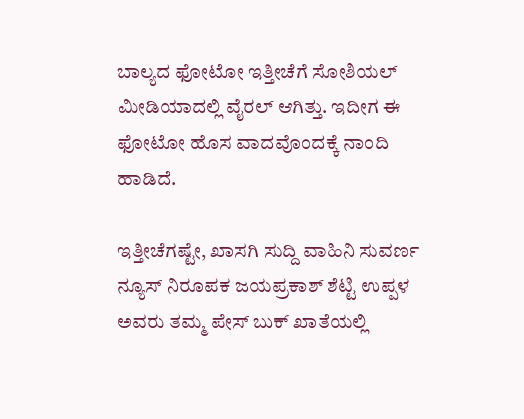ಬಾಲ್ಯದ ಫೋಟೋ ಇತ್ತೀಚೆಗೆ ಸೋಶಿಯಲ್ ಮೀಡಿಯಾದಲ್ಲಿ ವೈರಲ್ ಆಗಿತ್ತು. ಇದೀಗ ಈ ಫೋಟೋ ಹೊಸ ವಾದವೊಂದಕ್ಕೆ ನಾಂದಿ ಹಾಡಿದೆ.

ಇತ್ತೀಚೆಗಷ್ಟೇ, ಖಾಸಗಿ ಸುದ್ದಿ ವಾಹಿನಿ ಸುವರ್ಣ ನ್ಯೂಸ್ ನಿರೂಪಕ ಜಯಪ್ರಕಾಶ್ ಶೆಟ್ಟಿ ಉಪ್ಪಳ ಅವರು ತಮ್ಮ ಪೇಸ್ ಬುಕ್ ಖಾತೆಯಲ್ಲಿ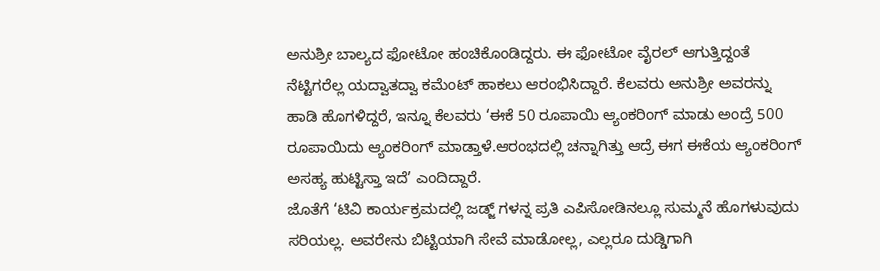ಅನುಶ್ರೀ ಬಾಲ್ಯದ ಫೋಟೋ ಹಂಚಿಕೊಂಡಿದ್ದರು. ಈ ಫೋಟೋ ವೈರಲ್ ಆಗುತ್ತಿದ್ದಂತೆ ನೆಟ್ಟಿಗರೆಲ್ಲ ಯದ್ವಾತದ್ವಾ ಕಮೆಂಟ್ ಹಾಕಲು ಆರಂಭಿಸಿದ್ದಾರೆ. ಕೆಲವರು ಅನುಶ್ರೀ ಅವರನ್ನು ಹಾಡಿ ಹೊಗಳಿದ್ದರೆ, ಇನ್ನೂ ಕೆಲವರು ‘ಈಕೆ 50 ರೂಪಾಯಿ ಆ್ಯಂಕರಿಂಗ್ ಮಾಡು ಅಂದ್ರೆ 500 ರೂಪಾಯಿದು ಆ್ಯಂಕರಿಂಗ್ ಮಾಡ್ತಾಳೆ.ಆರಂಭದಲ್ಲಿ ಚನ್ನಾಗಿತ್ತು ಆದ್ರೆ ಈಗ ಈಕೆಯ ಆ್ಯಂಕರಿಂಗ್ ಅಸಹ್ಯ ಹುಟ್ಟಿಸ್ತಾ ಇದೆ’ ಎಂದಿದ್ದಾರೆ.
ಜೊತೆಗೆ ‘ಟಿವಿ ಕಾರ್ಯಕ್ರಮದಲ್ಲಿ ಜಡ್ಜ್ ಗಳನ್ನ ಪ್ರತಿ ಎಪಿಸೋಡಿನಲ್ಲೂ ಸುಮ್ಮನೆ ಹೊಗಳುವುದು ಸರಿಯಲ್ಲ. ಅವರೇನು ಬಿಟ್ಟಿಯಾಗಿ ಸೇವೆ ಮಾಡೋಲ್ಲ, ಎಲ್ಲರೂ ದುಡ್ಡಿಗಾಗಿ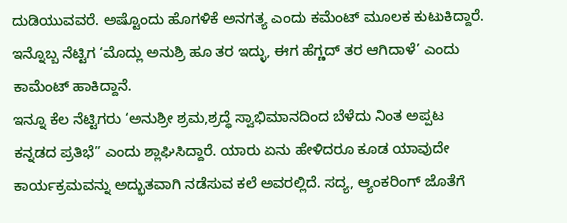ದುಡಿಯುವವರೆ. ಅಷ್ಟೊಂದು ಹೊಗಳಿಕೆ ಅನಗತ್ಯ ಎಂದು ಕಮೆಂಟ್ ಮೂಲಕ ಕುಟುಕಿದ್ದಾರೆ. ಇನ್ನೊಬ್ಬ ನೆಟ್ಟಿಗ ‘ಮೊದ್ಲು ಅನುಶ್ರಿ ಹೂ ತರ ಇದ್ಳು, ಈಗ ಹೆಗ್ಣದ್ ತರ ಆಗಿದಾಳೆ’ ಎಂದು ಕಾಮೆಂಟ್ ಹಾಕಿದ್ದಾನೆ.
ಇನ್ನೂ ಕೆಲ ನೆಟ್ಟಿಗರು ‘ಅನುಶ್ರೀ ಶ್ರಮ,ಶ್ರದ್ಧೆ ಸ್ವಾಭಿಮಾನದಿಂದ ಬೆಳೆದು ನಿಂತ ಅಪ್ಪಟ ಕನ್ನಡದ ಪ್ರತಿಭೆ” ಎಂದು ಶ್ಲಾಘಿಸಿದ್ದಾರೆ. ಯಾರು ಏನು ಹೇಳಿದರೂ ಕೂಡ ಯಾವುದೇ ಕಾರ್ಯಕ್ರಮವನ್ನು ಅದ್ಭುತವಾಗಿ ನಡೆಸುವ ಕಲೆ ಅವರಲ್ಲಿದೆ. ಸದ್ಯ, ಆ್ಯಂಕರಿಂಗ್ ಜೊತೆಗೆ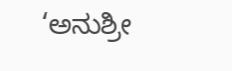‘ಅನುಶ್ರೀ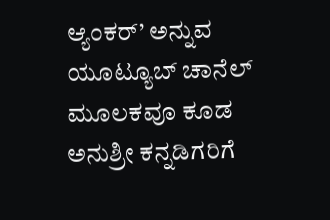ಆ್ಯಂಕರ್’ ಅನ್ನುವ ಯೂಟ್ಯೂಬ್ ಚಾನೆಲ್ ಮೂಲಕವೂ ಕೂಡ ಅನುಶ್ರೀ ಕನ್ನಡಿಗರಿಗೆ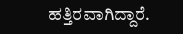ಹತ್ತಿರವಾಗಿದ್ದಾರೆ.